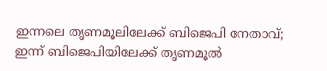ഇന്നലെ തൃണമൂലിലേക്ക് ബിജെപി നേതാവ്; ഇന്ന് ബിജെപിയിലേക്ക് തൃണമൂൽ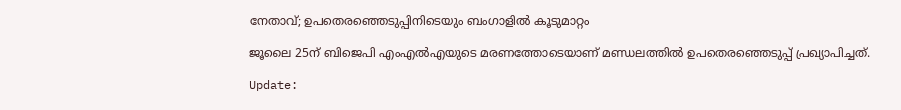നേതാവ്; ഉപതെരഞ്ഞെടുപ്പിനിടെയും ബംഗാളിൽ കൂടുമാറ്റം

ജൂലൈ 25ന് ബിജെപി എംഎൽഎയുടെ മരണത്തോടെയാണ് മണ്ഡലത്തിൽ ഉപതെരഞ്ഞെടുപ്പ് പ്രഖ്യാപിച്ചത്.

Update: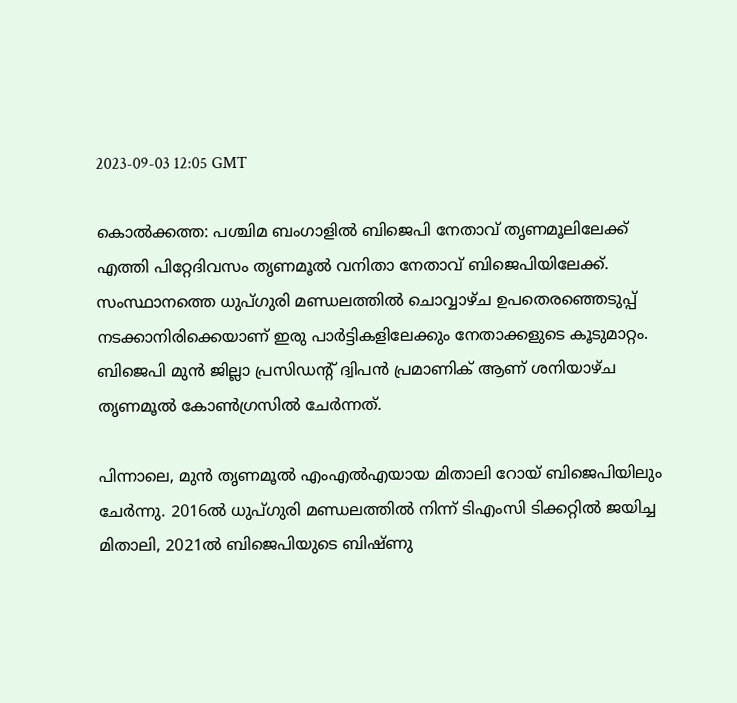2023-09-03 12:05 GMT

കൊൽക്കത്ത: പശ്ചിമ ബംഗാളിൽ ബിജെപി നേതാവ് തൃണമൂലിലേക്ക് എത്തി പിറ്റേദിവസം തൃണമൂൽ വനിതാ നേതാവ് ബിജെപിയിലേക്ക്. സംസ്ഥാനത്തെ ധുപ്ഗുരി മണ്ഡലത്തിൽ ചൊവ്വാഴ്ച ഉപതെര‍ഞ്ഞെടുപ്പ് നടക്കാനിരിക്കെയാണ് ഇരു പാർട്ടികളിലേക്കും നേതാക്കളുടെ കൂടുമാറ്റം. ബിജെപി മുൻ ജില്ലാ പ്രസിഡന്റ് ദ്വിപൻ പ്രമാണിക് ആണ് ശനിയാഴ്ച തൃണമൂൽ കോൺഗ്രസിൽ ചേർന്നത്.

പിന്നാലെ, മുൻ തൃണമൂൽ എംഎൽഎയായ മിതാലി റോയ് ബിജെപിയിലും ചേർന്നു. 2016ൽ ധുപ്ഗുരി മണ്ഡലത്തിൽ നിന്ന് ടിഎംസി ടിക്കറ്റിൽ ജയിച്ച മിതാലി, 2021ൽ ബിജെപിയുടെ ബിഷ്ണു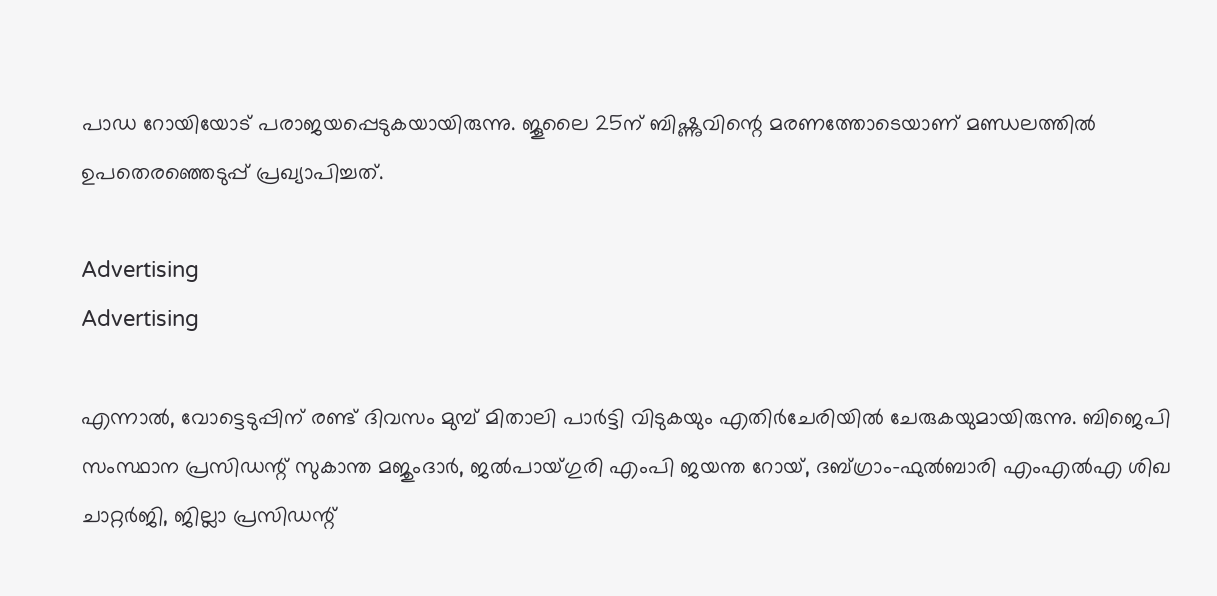പാഡ റോയിയോട് പരാജയപ്പെടുകയായിരുന്നു. ജൂലൈ 25ന് ബിഷ്ണുവിന്റെ മരണത്തോടെയാണ് മണ്ഡലത്തിൽ ഉപതെരഞ്ഞെടുപ്പ് പ്രഖ്യാപിച്ചത്.

Advertising
Advertising

എന്നാൽ, വോട്ടെടുപ്പിന് രണ്ട് ദിവസം മുമ്പ് മിതാലി പാർട്ടി വിടുകയും എതിർചേരിയിൽ ചേരുകയുമായിരുന്നു. ബിജെപി സംസ്ഥാന പ്രസിഡന്റ് സുകാന്ത മജുംദാർ, ജൽപായ്ഗുരി എംപി ജയന്ത റോയ്, ദബ്ഗ്രാം-ഫുൽബാരി എംഎൽഎ ശിഖ ചാറ്റർജി, ജില്ലാ പ്രസിഡന്റ്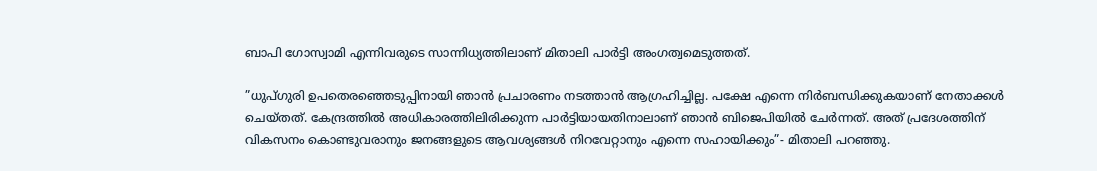ബാപി ഗോസ്വാമി എന്നിവരുടെ സാന്നിധ്യത്തിലാണ് മിതാലി പാർട്ടി അംഗത്വമെടുത്തത്.

”ധുപ്ഗുരി ഉപതെരഞ്ഞെടുപ്പിനായി ഞാൻ പ്രചാരണം നടത്താൻ ആഗ്രഹിച്ചില്ല. പക്ഷേ എന്നെ നിർബന്ധിക്കുകയാണ് നേതാക്കൾ ചെയ്തത്. കേന്ദ്രത്തിൽ അധികാരത്തിലിരിക്കുന്ന പാർട്ടിയായതിനാലാണ് ഞാൻ ബിജെപിയിൽ ചേർന്നത്. അത് പ്രദേശത്തിന് വികസനം കൊണ്ടുവരാനും ജനങ്ങളുടെ ആവശ്യങ്ങൾ നിറവേറ്റാനും എന്നെ സഹായിക്കും”- മിതാലി പറഞ്ഞു.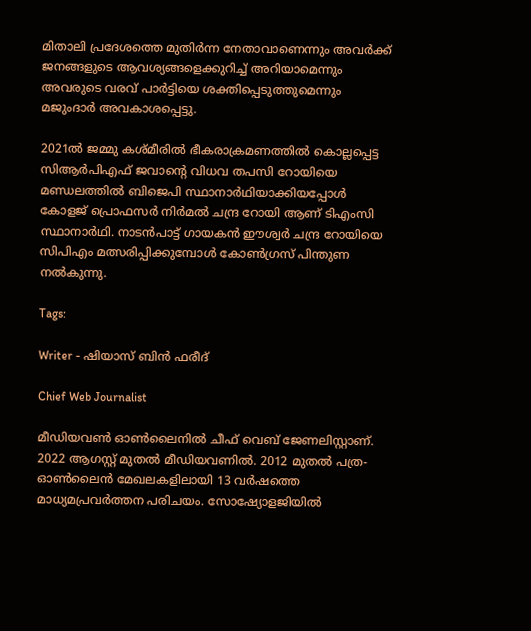മിതാലി പ്രദേശത്തെ മുതിർന്ന നേതാവാണെന്നും അവർക്ക് ജനങ്ങളുടെ ആവശ്യങ്ങളെക്കുറിച്ച് അറിയാമെന്നും അവരുടെ വരവ് പാർട്ടിയെ ശക്തിപ്പെടുത്തുമെന്നും മജുംദാർ അവകാശപ്പെട്ടു.

2021ൽ ജമ്മു കശ്മീരിൽ ഭീകരാക്രമണത്തിൽ കൊല്ലപ്പെട്ട സിആർപിഎഫ് ജവാന്റെ വിധവ തപസി റോയിയെ മണ്ഡലത്തിൽ ബിജെപി സ്ഥാനാർഥിയാക്കിയപ്പോൾ കോളജ് പ്രൊഫസർ നിർമൽ ചന്ദ്ര റോയി ആണ് ടിഎംസി സ്ഥാനാർഥി. നാടൻപാട്ട് ഗായകൻ ഈശ്വർ ചന്ദ്ര റോയിയെ സിപിഎം മത്സരിപ്പിക്കുമ്പോൾ കോൺഗ്രസ് പിന്തുണ നൽകുന്നു.

Tags:

Writer - ഷിയാസ് ബിന്‍ ഫരീദ്

Chief Web Journalist

മീഡിയവണ്‍ ഓണ്‍ലൈനില്‍ ചീഫ് വെബ് ജേണലിസ്റ്റാണ്. 2022 ആഗസ്റ്റ് മുതല്‍ മീഡിയവണില്‍. 2012 മുതല്‍ പത്ര- ഓണ്‍ലൈന്‍ മേഖലകളിലായി 13 വര്‍ഷത്തെ മാധ്യമപ്രവര്‍ത്തന പരിചയം. സോഷ്യോളജിയില്‍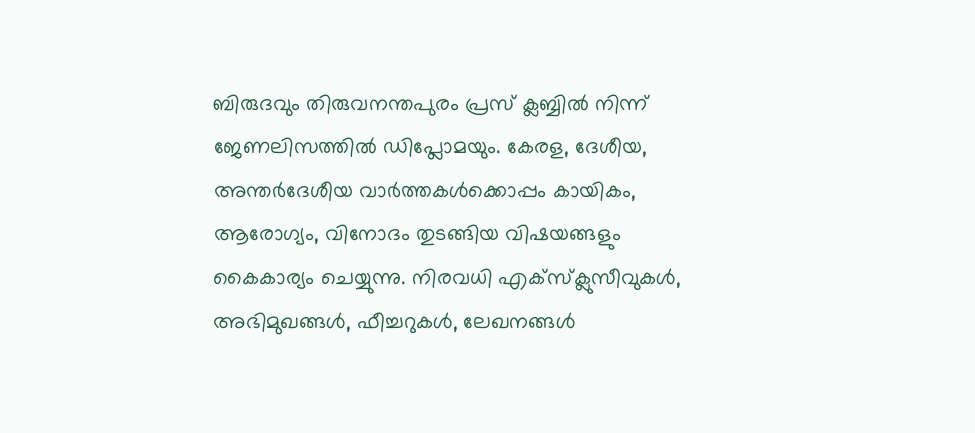ബിരുദവും തിരുവനന്തപുരം പ്രസ് ക്ലബ്ബില്‍ നിന്ന് ജേണലിസത്തില്‍ ഡിപ്ലോമയും. കേരള, ദേശീയ, അന്തര്‍ദേശീയ വാര്‍ത്തകള്‍ക്കൊപ്പം കായികം, ആരോഗ്യം, വിനോദം തുടങ്ങിയ വിഷയങ്ങളും കൈകാര്യം ചെയ്യുന്നു. നിരവധി എക്സ്ക്ലുസീവുകള്‍, അഭിമുഖങ്ങള്‍, ഫീച്ചറുകള്‍, ലേഖനങ്ങള്‍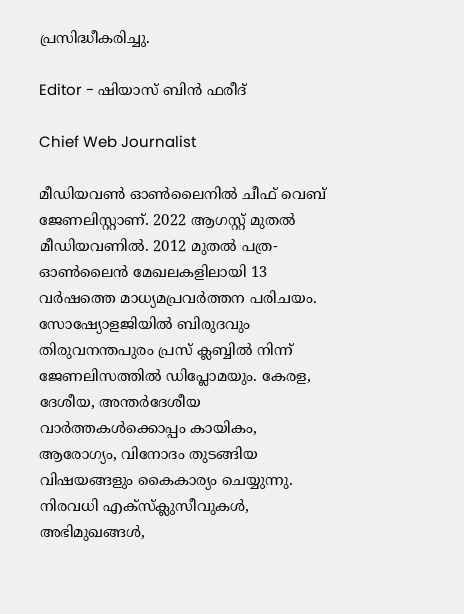പ്രസിദ്ധീകരിച്ചു.

Editor - ഷിയാസ് ബിന്‍ ഫരീദ്

Chief Web Journalist

മീഡിയവണ്‍ ഓണ്‍ലൈനില്‍ ചീഫ് വെബ് ജേണലിസ്റ്റാണ്. 2022 ആഗസ്റ്റ് മുതല്‍ മീഡിയവണില്‍. 2012 മുതല്‍ പത്ര- ഓണ്‍ലൈന്‍ മേഖലകളിലായി 13 വര്‍ഷത്തെ മാധ്യമപ്രവര്‍ത്തന പരിചയം. സോഷ്യോളജിയില്‍ ബിരുദവും തിരുവനന്തപുരം പ്രസ് ക്ലബ്ബില്‍ നിന്ന് ജേണലിസത്തില്‍ ഡിപ്ലോമയും. കേരള, ദേശീയ, അന്തര്‍ദേശീയ വാര്‍ത്തകള്‍ക്കൊപ്പം കായികം, ആരോഗ്യം, വിനോദം തുടങ്ങിയ വിഷയങ്ങളും കൈകാര്യം ചെയ്യുന്നു. നിരവധി എക്സ്ക്ലുസീവുകള്‍, അഭിമുഖങ്ങള്‍,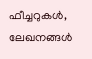ഫീച്ചറുകള്‍, ലേഖനങ്ങള്‍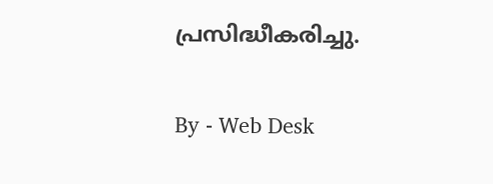പ്രസിദ്ധീകരിച്ചു.

By - Web Desk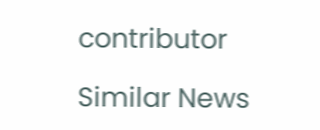contributor

Similar News